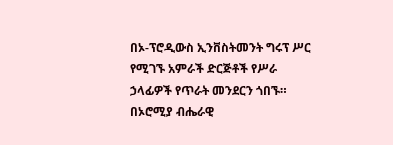በኦ-ፕሮዲውስ ኢንቨስትመንት ግሩፕ ሥር የሚገኙ አምራች ድርጅቶች የሥራ ኃላፊዎች የጥራት መንደርን ጎበኙ።
በኦሮሚያ ብሔራዊ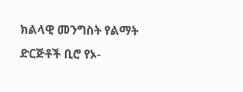ክልላዊ መንግስት የልማት ድርጅቶች ቢሮ የኦ-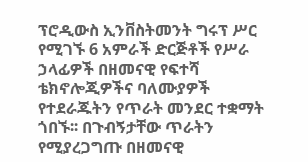ፕሮዲውስ ኢንቨስትመንት ግሩፕ ሥር የሚገኙ 6 አምራች ድርጅቶች የሥራ ኃላፊዎች በዘመናዊ የፍተሻ ቴክኖሎጂዎችና ባለሙያዎች የተደራጁትን የጥራት መንደር ተቋማት ጎበኙ፡፡ በጉብኝታቸው ጥራትን የሚያረጋግጡ በዘመናዊ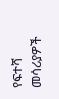የፍተሻ መሳሪያዎች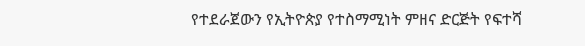የተደራጀውን የኢትዮጵያ የተስማሚነት ምዘና ድርጅት የፍተሻ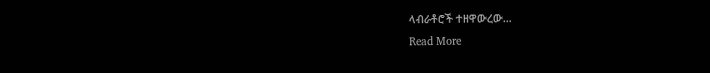ላብራቶሮች ተዘዋውረው…
Read More